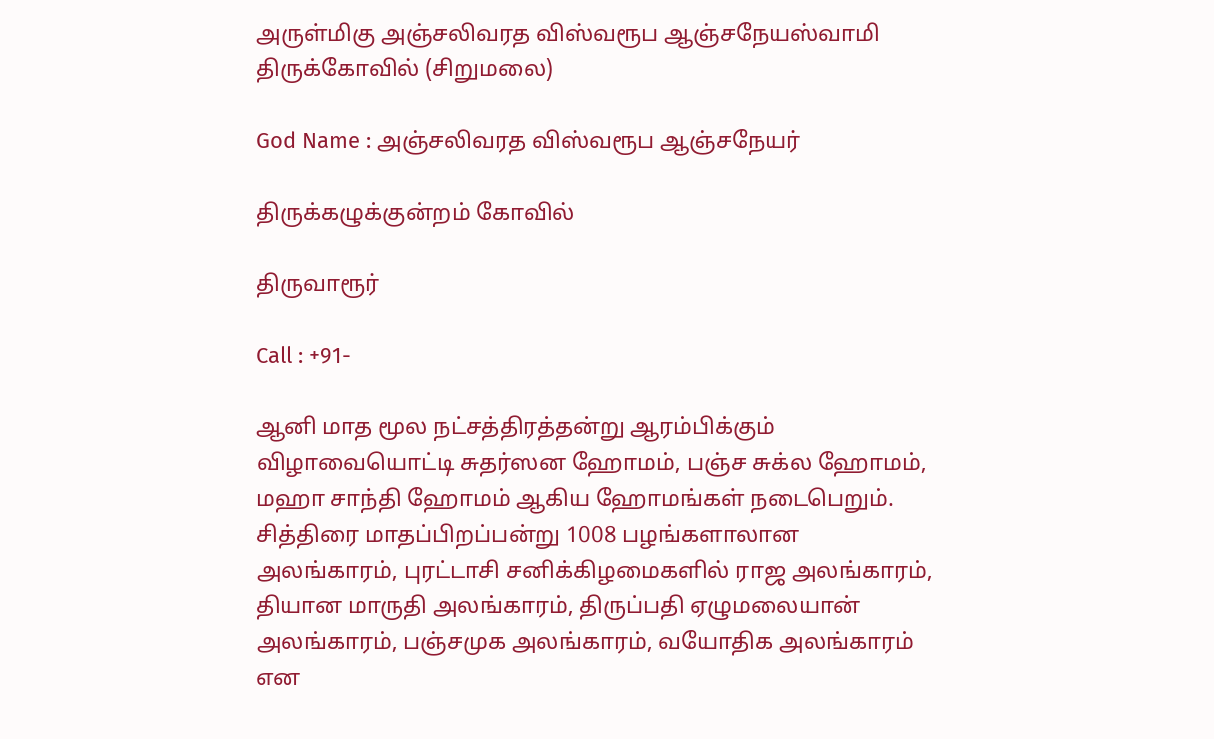அருள்மிகு அஞ்சலிவரத விஸ்வரூப ஆஞ்சநேயஸ்வாமி திருக்கோவில் (சிறுமலை)

God Name : அஞ்சலிவரத விஸ்வரூப ஆஞ்சநேயர்

திருக்கழுக்குன்றம் கோவில்

திருவாரூர்

Call : +91-

ஆனி மாத மூல நட்சத்திரத்தன்று ஆரம்பிக்கும் விழாவையொட்டி சுதர்ஸன ஹோமம், பஞ்ச சுக்ல ஹோமம், மஹா சாந்தி ஹோமம் ஆகிய ஹோமங்கள் நடைபெறும். சித்திரை மாதப்பிறப்பன்று 1008 பழங்களாலான அலங்காரம், புரட்டாசி சனிக்கிழமைகளில் ராஜ அலங்காரம், தியான மாருதி அலங்காரம், திருப்பதி ஏழுமலையான் அலங்காரம், பஞ்சமுக அலங்காரம், வயோதிக அலங்காரம் என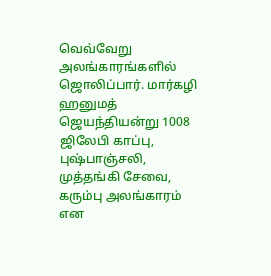வெவ்வேறு அலங்காரங்களில் ஜொலிப்பார். மார்கழி ஹனுமத் ஜெயந்தியன்று 1008 ஜிலேபி காப்பு, புஷ்பாஞ்சலி, முத்தங்கி சேவை, கரும்பு அலங்காரம் என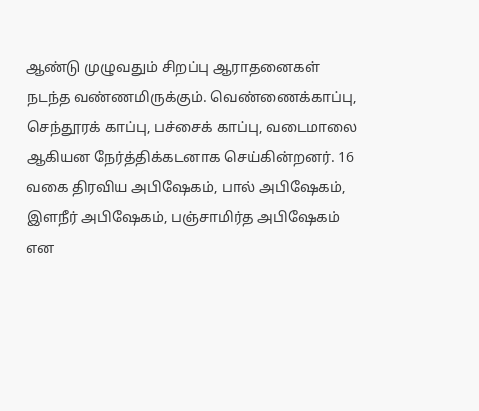ஆண்டு முழுவதும் சிறப்பு ஆராதனைகள் நடந்த வண்ணமிருக்கும். வெண்ணைக்காப்பு, செந்தூரக் காப்பு, பச்சைக் காப்பு, வடைமாலை ஆகியன நேர்த்திக்கடனாக செய்கின்றனர். 16 வகை திரவிய அபிஷேகம், பால் அபிஷேகம், இளநீர் அபிஷேகம், பஞ்சாமிர்த அபிஷேகம் என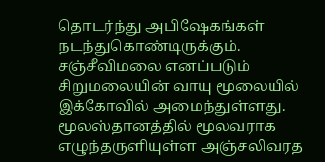தொடர்ந்து அபிஷேகங்கள் நடந்துகொண்டிருக்கும்.
சஞ்சீவிமலை எனப்படும் சிறுமலையின் வாயு மூலையில் இக்கோவில் அமைந்துள்ளது. மூலஸ்தானத்தில் மூலவராக எழுந்தருளியுள்ள அஞ்சலிவரத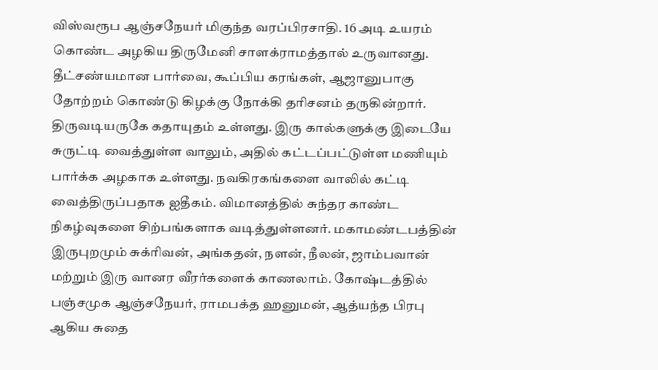விஸ்வரூப ஆஞ்சநேயர் மிகுந்த வரப்பிரசாதி. 16 அடி உயரம் கொண்ட அழகிய திருமேனி சாளக்ராமத்தால் உருவானது. தீட்சண்யமான பார்வை, கூப்பிய கரங்கள், ஆஜானுபாகு தோற்றம் கொண்டு கிழக்கு நோக்கி தரிசனம் தருகின்றார். திருவடியருகே கதாயுதம் உள்ளது. இரு கால்களுக்கு இடையே சுருட்டி வைத்துள்ள வாலும், அதில் கட்டப்பட்டுள்ள மணியும் பார்க்க அழகாக உள்ளது. நவகிரகங்களை வாலில் கட்டி வைத்திருப்பதாக ஐதீகம். விமானத்தில் சுந்தர காண்ட நிகழ்வுகளை சிற்பங்களாக வடித்துள்ளனர். மகாமண்டபத்தின் இருபுறமும் சுக்ரிவன், அங்கதன், நளன், நீலன், ஜாம்பவான் மற்றும் இரு வானர வீரர்களைக் காணலாம். கோஷ்டத்தில் பஞ்சமுக ஆஞ்சநேயர், ராமபக்த ஹனுமன், ஆத்யந்த பிரபு ஆகிய சுதை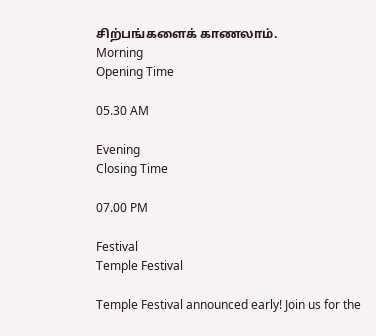சிற்பங்களைக் காணலாம்.
Morning
Opening Time

05.30 AM

Evening
Closing Time

07.00 PM

Festival
Temple Festival

Temple Festival announced early! Join us for the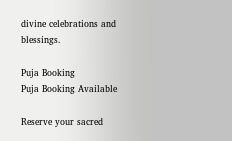divine celebrations and blessings.

Puja Booking
Puja Booking Available

Reserve your sacred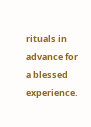rituals in advance for a blessed experience.